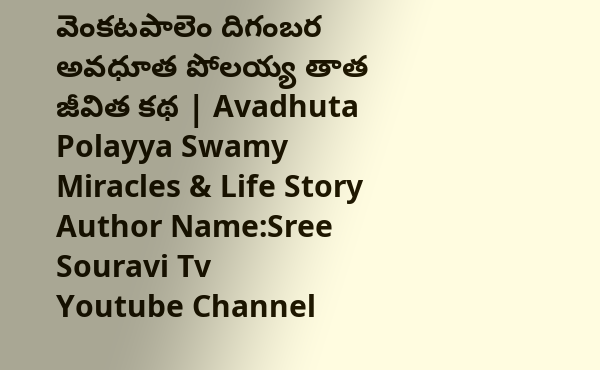వెంకటపాలెం దిగంబర అవధూత పోలయ్య తాత జీవిత కథ | Avadhuta Polayya Swamy Miracles & Life Story
Author Name:Sree Souravi Tv
Youtube Channel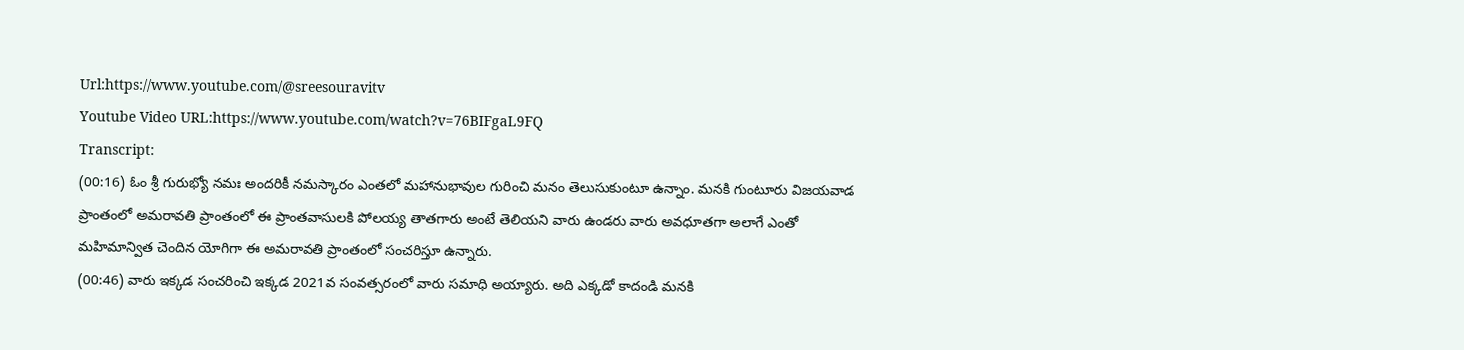Url:https://www.youtube.com/@sreesouravitv
Youtube Video URL:https://www.youtube.com/watch?v=76BIFgaL9FQ
Transcript:
(00:16) ఓం శ్రీ గురుభ్యో నమః అందరికీ నమస్కారం ఎంతలో మహానుభావుల గురించి మనం తెలుసుకుంటూ ఉన్నాం. మనకి గుంటూరు విజయవాడ ప్రాంతంలో అమరావతి ప్రాంతంలో ఈ ప్రాంతవాసులకి పోలయ్య తాతగారు అంటే తెలియని వారు ఉండరు వారు అవధూతగా అలాగే ఎంతో మహిమాన్విత చెందిన యోగిగా ఈ అమరావతి ప్రాంతంలో సంచరిస్తూ ఉన్నారు.
(00:46) వారు ఇక్కడ సంచరించి ఇక్కడ 2021వ సంవత్సరంలో వారు సమాధి అయ్యారు. అది ఎక్కడో కాదండి మనకి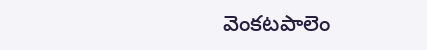వెంకటపాలెం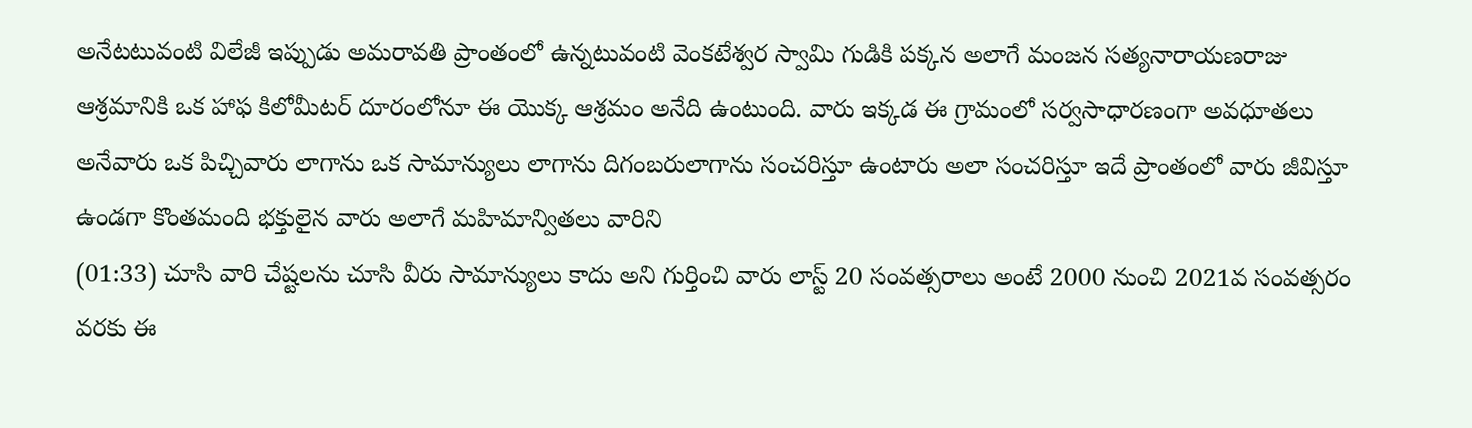అనేటటువంటి విలేజీ ఇప్పుడు అమరావతి ప్రాంతంలో ఉన్నటువంటి వెంకటేశ్వర స్వామి గుడికి పక్కన అలాగే మంజన సత్యనారాయణరాజు ఆశ్రమానికి ఒక హాఫ కిలోమీటర్ దూరంలోనూ ఈ యొక్క ఆశ్రమం అనేది ఉంటుంది. వారు ఇక్కడ ఈ గ్రామంలో సర్వసాధారణంగా అవధూతలు అనేవారు ఒక పిచ్చివారు లాగాను ఒక సామాన్యులు లాగాను దిగంబరులాగాను సంచరిస్తూ ఉంటారు అలా సంచరిస్తూ ఇదే ప్రాంతంలో వారు జీవిస్తూ ఉండగా కొంతమంది భక్తులైన వారు అలాగే మహిమాన్వితలు వారిని
(01:33) చూసి వారి చేష్టలను చూసి వీరు సామాన్యులు కాదు అని గుర్తించి వారు లాస్ట్ 20 సంవత్సరాలు అంటే 2000 నుంచి 2021వ సంవత్సరం వరకు ఈ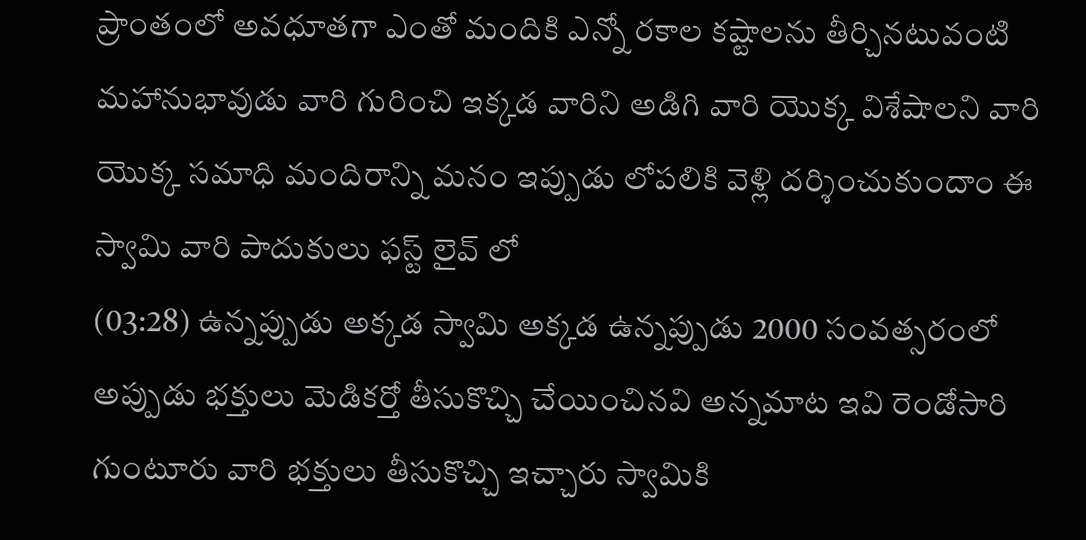ప్రాంతంలో అవధూతగా ఎంతో మందికి ఎన్నో రకాల కష్టాలను తీర్చినటువంటి మహానుభావుడు వారి గురించి ఇక్కడ వారిని అడిగి వారి యొక్క విశేషాలని వారి యొక్క సమాధి మందిరాన్ని మనం ఇప్పుడు లోపలికి వెళ్లి దర్శించుకుందాం ఈ స్వామి వారి పాదుకులు ఫస్ట్ లైవ్ లో
(03:28) ఉన్నప్పుడు అక్కడ స్వామి అక్కడ ఉన్నప్పుడు 2000 సంవత్సరంలో అప్పుడు భక్తులు మెడికర్తో తీసుకొచ్చి చేయించినవి అన్నమాట ఇవి రెండోసారి గుంటూరు వారి భక్తులు తీసుకొచ్చి ఇచ్చారు స్వామికి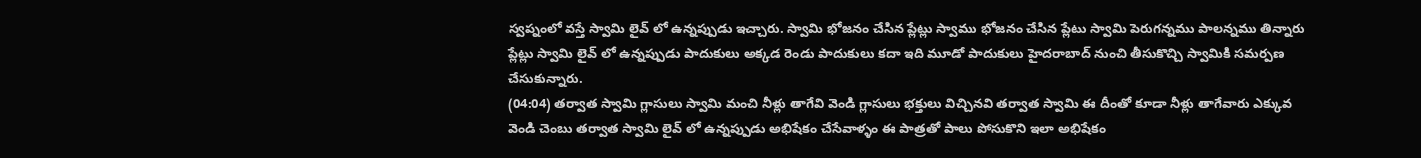స్వప్నంలో వస్తే స్వామి లైవ్ లో ఉన్నప్పుడు ఇచ్చారు. స్వామి భోజనం చేసిన ప్లేట్లు స్వాము భోజనం చేసిన ప్లేటు స్వామి పెరుగన్నము పాలన్నము తిన్నారు ప్లేట్లు స్వామి లైవ్ లో ఉన్నప్పుడు పాదుకులు అక్కడ రెండు పాదుకులు కదా ఇది మూడో పాదుకులు హైదరాబాద్ నుంచి తీసుకొచ్చి స్వామికి సమర్పణ చేసుకున్నారు.
(04:04) తర్వాత స్వామి గ్లాసులు స్వామి మంచి నీళ్లు తాగేవి వెండి గ్లాసులు భక్తులు విచ్చినవి తర్వాత స్వామి ఈ దీంతో కూడా నీళ్లు తాగేవారు ఎక్కువ వెండి చెంబు తర్వాత స్వామి లైవ్ లో ఉన్నప్పుడు అభిషేకం చేసేవాళ్ళం ఈ పాత్రతో పాలు పోసుకొని ఇలా అభిషేకం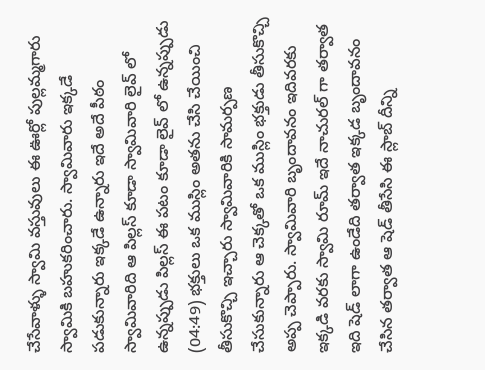చేసేవాళ్ళు స్వామి వస్తువులు ఈ ఊర్లో పుల్లమ్మగారు స్వామికి బహుకరించారు. స్వామివారు ఇక్కడే పడుకున్నారు ఇక్కడే ఉన్నారు ఇదే అదే పీఠం స్వామివారిది ఆ పిల్లస్ కూడా స్వామివారి లైవ్ లో ఉన్నప్పుడు పిల్లస్ ఈ పటం కూడా లైవ్ లో ఉన్నప్పుడు
(04:49) భక్తులు ఒక ముస్లిం అతను చేసి చేయించి తీసుకొచ్చి ఇచ్చారు స్వామివారికి సామర్పణ చేసుకున్నారు ఆ చెక్కతో ఒక ముస్లిం భక్తుడు తీసుకొచ్చి అప్ప చెప్పారు. స్వామివారి బృందావనం ఇదివరకు ఇక్కడి వరకు స్వామి రూమ్ ఇదే నాచురల్ గా తర్వాత ఇది షెడ్ లాగా ఉండేది తర్వాత ఇక్కడ బృందావనం చేసిన తర్వాత ఆ షెడ్ తీసేసి ఈ స్లాబ్ దీన్ని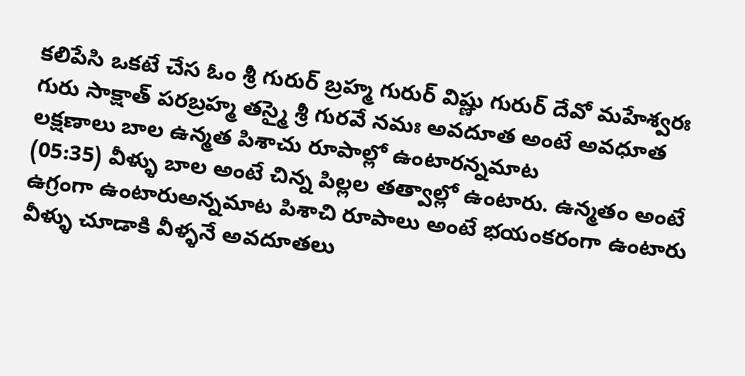కలిపేసి ఒకటే చేస ఓం శ్రీ గురుర్ బ్రహ్మ గురుర్ విష్ణు గురుర్ దేవో మహేశ్వరః గురు సాక్షాత్ పరబ్రహ్మ తస్మై శ్రీ గురవే నమః అవదూత అంటే అవధూత లక్షణాలు బాల ఉన్మత పిశాచు రూపాల్లో ఉంటారన్నమాట
(05:35) వీళ్ళు బాల అంటే చిన్న పిల్లల తత్వాల్లో ఉంటారు. ఉన్మతం అంటే ఉగ్రంగా ఉంటారుఅన్నమాట పిశాచి రూపాలు అంటే భయంకరంగా ఉంటారు వీళ్ళు చూడాకి వీళ్ళనే అవదూతలు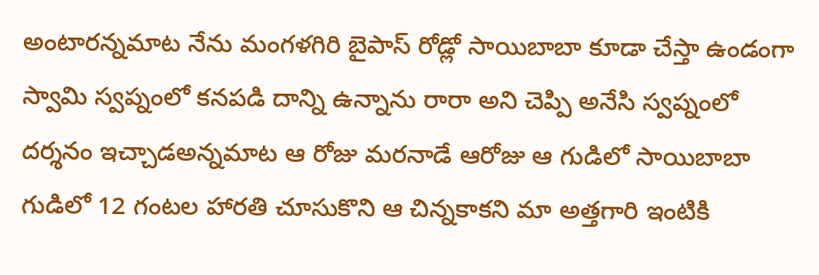అంటారన్నమాట నేను మంగళగిరి బైపాస్ రోడ్లో సాయిబాబా కూడా చేస్తా ఉండంగా స్వామి స్వప్నంలో కనపడి దాన్ని ఉన్నాను రారా అని చెప్పి అనేసి స్వప్నంలో దర్శనం ఇచ్చాడఅన్నమాట ఆ రోజు మరనాడే ఆరోజు ఆ గుడిలో సాయిబాబా గుడిలో 12 గంటల హారతి చూసుకొని ఆ చిన్నకాకని మా అత్తగారి ఇంటికి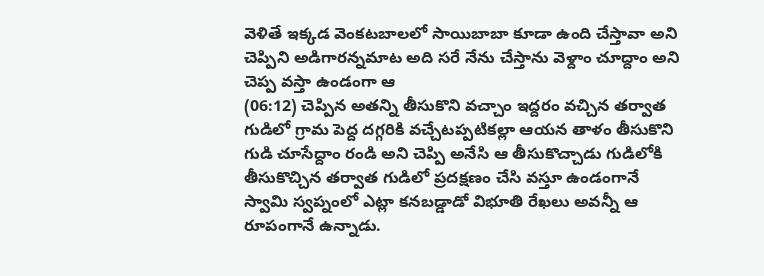వెళితే ఇక్కడ వెంకటబాలలో సాయిబాబా కూడా ఉంది చేస్తావా అని చెప్పిని అడిగారన్నమాట అది సరే నేను చేస్తాను వెళ్దాం చూద్దాం అని చెప్ప వస్తా ఉండంగా ఆ
(06:12) చెప్పిన అతన్ని తీసుకొని వచ్చాం ఇద్దరం వచ్చిన తర్వాత గుడిలో గ్రామ పెద్ద దగ్గరికి వచ్చేటప్పటికల్లా ఆయన తాళం తీసుకొని గుడి చూసేద్దాం రండి అని చెప్పి అనేసి ఆ తీసుకొచ్చాడు గుడిలోకి తీసుకొచ్చిన తర్వాత గుడిలో ప్రదక్షణం చేసి వస్తూ ఉండంగానే స్వామి స్వప్నంలో ఎట్లా కనబడ్డాడో విభూతి రేఖలు అవన్నీ ఆ రూపంగానే ఉన్నాడు.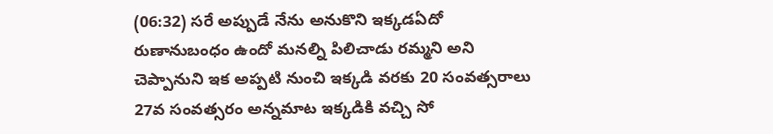(06:32) సరే అప్పుడే నేను అనుకొని ఇక్కడఏదో రుణానుబంధం ఉందో మనల్ని పిలిచాడు రమ్మని అని చెప్పానుని ఇక అప్పటి నుంచి ఇక్కడి వరకు 20 సంవత్సరాలు 27వ సంవత్సరం అన్నమాట ఇక్కడికి వచ్చి సో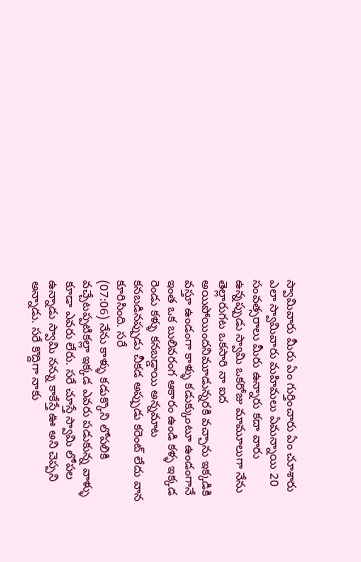స్వామివారు మీరు ఏం గుర్తించారు ఏం చూశారు ఎలా స్వామివారు మహిమలు ఏమన్నాయి 20 సంవత్సరాలు మీరు ఉన్నారు కదా వారు ఉన్నప్పుడు స్వామి ఒకరోజు మామూలుగా నేను తెల్లారుగట ఒకసారి నా ఐద అయిపోయిందనిమూడున్నరకి వచ్చాను ఇక్కడికి వస్తూ ఉండంగా కాళ్ళు కడుక్కుంటూ ఉండంగానే ఇంత ఒక బులివరంగ ఆకారం ఉండి కళ్ళ ఇక్కడ రెండు కళ్ళు కనబడ్డాయి అన్నమాట కనబడినప్పుడు చీకడ అప్పుడు కరెంట్ లేదు వాన కూరిసింది. సరే
(07:06) నేను కాళ్ళు కడుక్కొని లోపలికి వచ్చేటప్పటికల్లా ఇక్కడ ఎవరు పడుకున్న వాళ్ళు కూడా ఎవరు లేరు. సరే చూస్తే స్వామి లోపల ఉన్నాడు స్వామి నన్ను కాకేస్తే ఊ అని చెప్పని అన్నాడు. సరే కొద్దిగా నాకు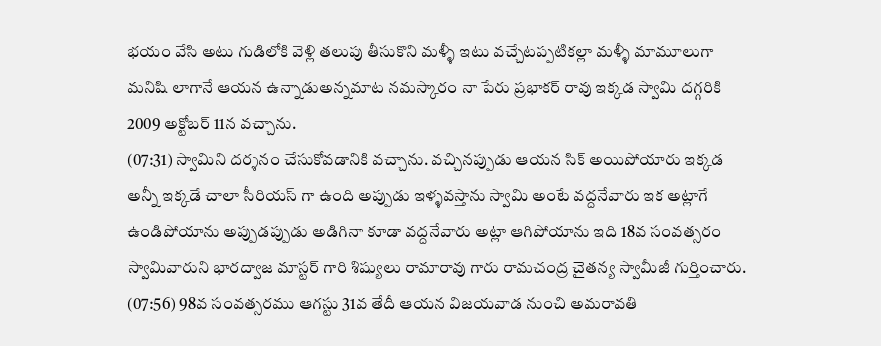భయం వేసి అటు గుడిలోకి వెళ్లి తలుపు తీసుకొని మళ్ళీ ఇటు వచ్చేటప్పటికల్లా మళ్ళీ మామూలుగా మనిషి లాగానే ఆయన ఉన్నాడుఅన్నమాట నమస్కారం నా పేరు ప్రభాకర్ రావు ఇక్కడ స్వామి దగ్గరికి 2009 అక్టోబర్ 11న వచ్చాను.
(07:31) స్వామిని దర్శనం చేసుకోవడానికి వచ్చాను. వచ్చినప్పుడు ఆయన సిక్ అయిపోయారు ఇక్కడ అన్నీ ఇక్కడే చాలా సీరియస్ గా ఉంది అప్పుడు ఇళ్ళవస్తాను స్వామి అంటే వద్దనేవారు ఇక అట్లాగే ఉండిపోయాను అప్పుడప్పుడు అడిగినా కూడా వద్దనేవారు అట్లా ఆగిపోయాను ఇది 18వ సంవత్సరం స్వామివారుని భారద్వాజ మాస్టర్ గారి శిష్యులు రామారావు గారు రామచంద్ర చైతన్య స్వామీజీ గుర్తించారు.
(07:56) 98వ సంవత్సరము ఆగస్టు 31వ తేదీ ఆయన విజయవాడ నుంచి అమరావతి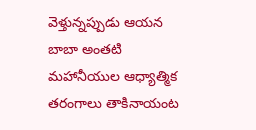వెళ్తున్నప్పుడు ఆయన బాబా అంతటి మహానీయుల ఆధ్యాత్మిక తరంగాలు తాకినాయంట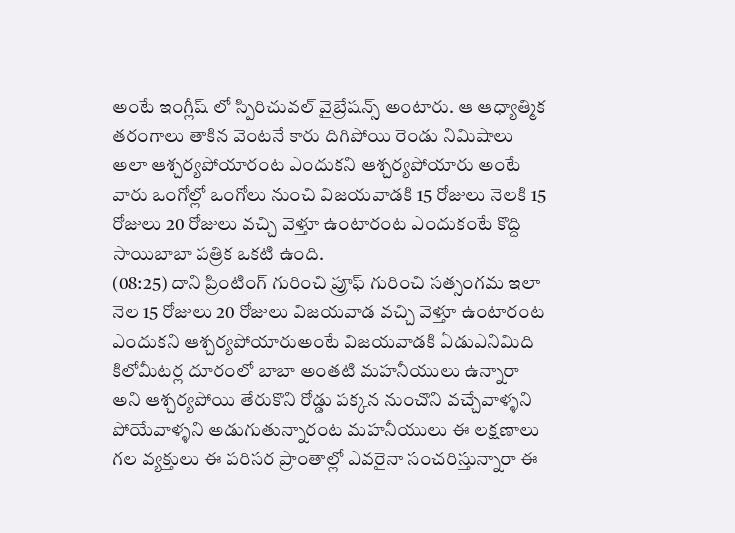అంటే ఇంగ్లీష్ లో స్పిరిచువల్ వైబ్రేషన్స్ అంటారు. ఆ ఆధ్యాత్మిక తరంగాలు తాకిన వెంటనే కారు దిగిపోయి రెండు నిమిషాలు అలా ఆశ్చర్యపోయారంట ఎందుకని ఆశ్చర్యపోయారు అంటే వారు ఒంగోల్లో ఒంగోలు నుంచి విజయవాడకి 15 రోజులు నెలకి 15 రోజులు 20 రోజులు వచ్చి వెళ్తూ ఉంటారంట ఎందుకంటే కొద్ది సాయిబాబా పత్రిక ఒకటి ఉంది.
(08:25) దాని ప్రింటింగ్ గురించి ప్రూఫ్ గురించి సత్సంగమ ఇలా నెల 15 రోజులు 20 రోజులు విజయవాడ వచ్చి వెళ్తూ ఉంటారంట ఎందుకని ఆశ్చర్యపోయారుఅంటే విజయవాడకి ఏడుఎనిమిది కిలోమీటర్ల దూరంలో బాబా అంతటి మహనీయులు ఉన్నారా అని ఆశ్చర్యపోయి తేరుకొని రోడ్డు పక్కన నుంచొని వచ్చేవాళ్ళని పోయేవాళ్ళని అడుగుతున్నారంట మహనీయులు ఈ లక్షణాలు గల వ్యక్తులు ఈ పరిసర ప్రాంతాల్లో ఎవరైనా సంచరిస్తున్నారా ఈ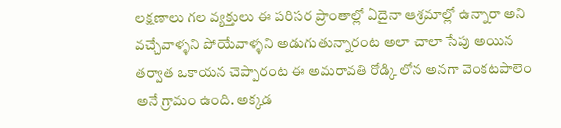లక్షణాలు గల వ్యక్తులు ఈ పరిసర ప్రాంతాల్లో ఏదైనా ఆశ్రమాల్లో ఉన్నారా అని వచ్చేవాళ్ళని పోయేవాళ్ళని అడుగుతున్నారంట అలా చాలా సేపు అయిన తర్వాత ఒకాయన చెప్పారంట ఈ అమరావతి రోడ్కి లోన అనగా వెంకటపాలెం అనే గ్రామం ఉంది. అక్కడ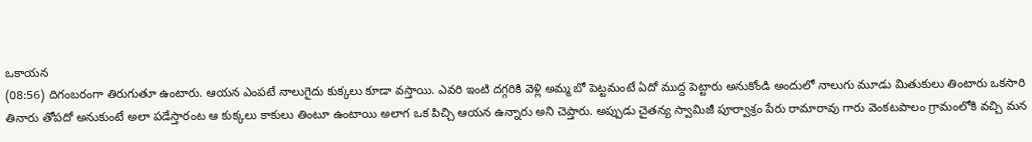ఒకాయన
(08:56) దిగంబరంగా తిరుగుతూ ఉంటారు. ఆయన ఎంపటే నాలుగైదు కుక్కలు కూడా వస్తాయి. ఎవరి ఇంటి దగ్గరికి వెళ్లి అమ్మ బో పెట్టమంటే ఏదో ముద్ద పెట్టారు అనుకోండి అందులో నాలుగు మూడు మితుకులు తింటారు ఒకసారి తినారు తోపదో అనుకుంటే అలా పడేస్తారంట ఆ కుక్కలు కాకులు తింటూ ఉంటాయి అలాగ ఒక పిచ్చి ఆయన ఉన్నారు అని చెప్తారు. అప్పుడు చైతన్య స్వామిజీ పూర్వాశ్రం పేరు రామారావు గారు వెంకటపాలం గ్రామంలోకి వచ్చి మన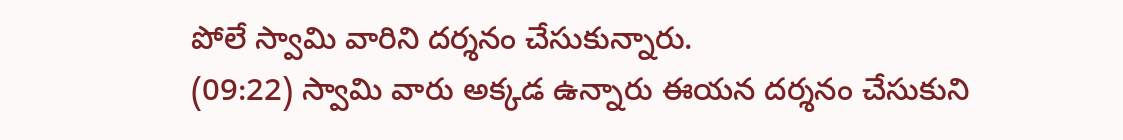పోలే స్వామి వారిని దర్శనం చేసుకున్నారు.
(09:22) స్వామి వారు అక్కడ ఉన్నారు ఈయన దర్శనం చేసుకుని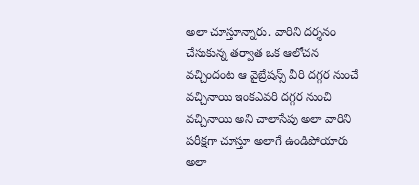అలా చూస్తూన్నారు. వారిని దర్శనం చేసుకున్న తర్వాత ఒక ఆలోచన వచ్చిందంట ఆ వైబ్రేషన్స్ వీరి దగ్గర నుంచే వచ్చినాయి ఇంకఎవరి దగ్గర నుంచి వచ్చినాయి అని చాలాసేపు అలా వారిని పరీక్షగా చూస్తూ అలాగే ఉండిపోయారు అలా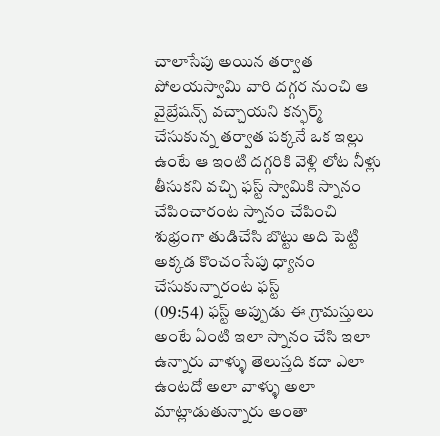చాలాసేపు అయిన తర్వాత పోలయస్వామి వారి దగ్గర నుంచి ఆ వైబ్రేషన్స్ వచ్చాయని కన్ఫర్మ్ చేసుకున్న తర్వాత పక్కనే ఒక ఇల్లు ఉంటే ఆ ఇంటి దగ్గరికి వెళ్లి లోట నీళ్లు తీసుకని వచ్చి ఫస్ట్ స్వామికి స్నానం చేపించారంట స్నానం చేపించి శుభ్రంగా తుడిచేసి బొట్టు అది పెట్టి అక్కడ కొంచంసేపు ధ్యానం చేసుకున్నారంట ఫస్ట్
(09:54) ఫస్ట్ అప్పుడు ఈ గ్రామస్తులు అంటే ఏంటి ఇలా స్నానం చేసి ఇలా ఉన్నారు వాళ్ళు తెలుస్తది కదా ఎలా ఉంటదో అలా వాళ్ళు అలా మాట్లాడుతున్నారు అంతా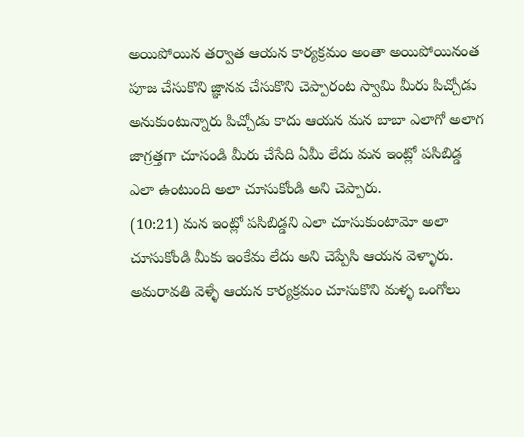అయిపోయిన తర్వాత ఆయన కార్యక్రమం అంతా అయిపోయినంత పూజ చేసుకొని జ్ఞానవ చేసుకొని చెప్పారంట స్వామి మీరు పిచ్చోడు అనుకుంటున్నారు పిచ్చోడు కాదు ఆయన మన బాబా ఎలాగో అలాగ జాగ్రత్తగా చూసండి మీరు చేసేది ఏమీ లేదు మన ఇంట్లో పసిబిడ్డ ఎలా ఉంటుంది అలా చూసుకోండి అని చెప్పారు.
(10:21) మన ఇంట్లో పసిబిడ్డని ఎలా చూసుకుంటామో అలా చూసుకోండి మీకు ఇంకేమ లేదు అని చెప్పేసి ఆయన వెళ్ళారు. అమరావతి వెళ్ళే ఆయన కార్యక్రమం చూసుకొని మళ్ళ ఒంగోలు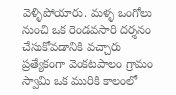వెళ్ళిపోయారు. మళ్ళ ఒంగోలు నుంచి ఒక రెండవసారి దర్శనం చేసుకోవడానికి వచ్చారు ప్రత్యేకంగా వెంకటపాలం గ్రామం స్వామి ఒక మురికి కాలంలో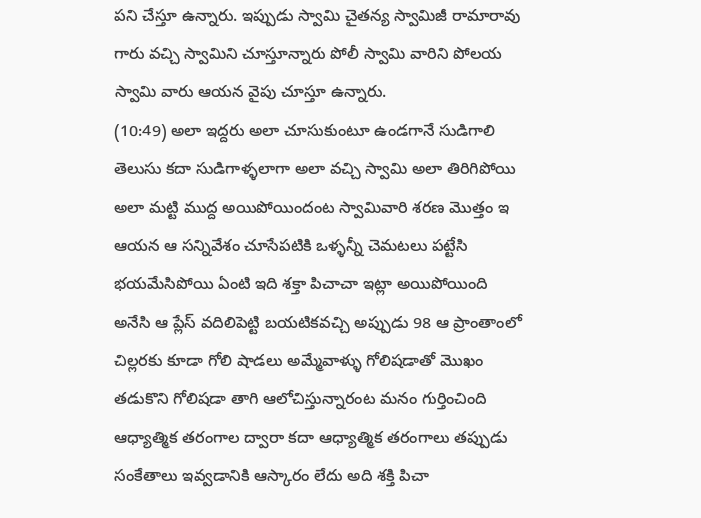పని చేస్తూ ఉన్నారు. ఇప్పుడు స్వామి చైతన్య స్వామిజీ రామారావు గారు వచ్చి స్వామిని చూస్తూన్నారు పోలీ స్వామి వారిని పోలయ స్వామి వారు ఆయన వైపు చూస్తూ ఉన్నారు.
(10:49) అలా ఇద్దరు అలా చూసుకుంటూ ఉండగానే సుడిగాలి తెలుసు కదా సుడిగాళ్ళలాగా అలా వచ్చి స్వామి అలా తిరిగిపోయి అలా మట్టి ముద్ద అయిపోయిందంట స్వామివారి శరణ మొత్తం ఇ ఆయన ఆ సన్నివేశం చూసేపటికి ఒళ్ళన్నీ చెమటలు పట్టేసి భయమేసిపోయి ఏంటి ఇది శక్తా పిచాచా ఇట్లా అయిపోయింది అనేసి ఆ ప్లేస్ వదిలిపెట్టి బయటికవచ్చి అప్పుడు 98 ఆ ప్రాంతాంలో చిల్లరకు కూడా గోలి షాడలు అమ్మేవాళ్ళు గోలిషడాతో మొఖం తడుకొని గోలిషడా తాగి ఆలోచిస్తున్నారంట మనం గుర్తించింది ఆధ్యాత్మిక తరంగాల ద్వారా కదా ఆధ్యాత్మిక తరంగాలు తప్పుడు సంకేతాలు ఇవ్వడానికి ఆస్కారం లేదు అది శక్తి పిచా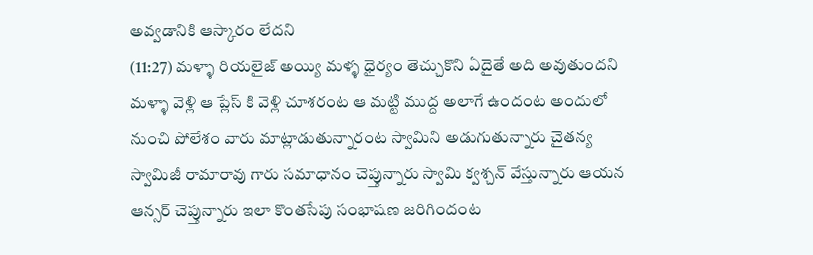అవ్వడానికి ఆస్కారం లేదని
(11:27) మళ్ళా రియలైజ్ అయ్యి మళ్ళ ధైర్యం తెచ్చుకొని ఏదైతే అది అవుతుందని మళ్ళా వెళ్లి ఆ ప్లేస్ కి వెళ్లి చూశరంట ఆ మట్టి ముద్ద అలాగే ఉందంట అందులో నుంచి పోలేశం వారు మాట్లాడుతున్నారంట స్వామిని అడుగుతున్నారు చైతన్య స్వామిజీ రామారావు గారు సమాధానం చెప్తున్నారు స్వామి క్వశ్చన్ వేస్తున్నారు ఆయన ఆన్సర్ చెప్తున్నారు ఇలా కొంతసేపు సంభాషణ జరిగిందంట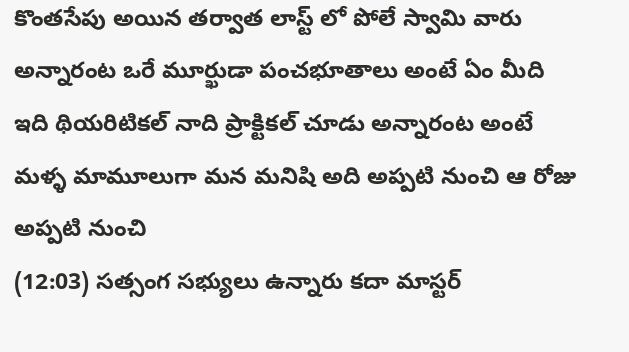కొంతసేపు అయిన తర్వాత లాస్ట్ లో పోలే స్వామి వారు అన్నారంట ఒరే మూర్ఖుడా పంచభూతాలు అంటే ఏం మీది ఇది థియరిటికల్ నాది ప్రాక్టికల్ చూడు అన్నారంట అంటే మళ్ళ మామూలుగా మన మనిషి అది అప్పటి నుంచి ఆ రోజు అప్పటి నుంచి
(12:03) సత్సంగ సభ్యులు ఉన్నారు కదా మాస్టర్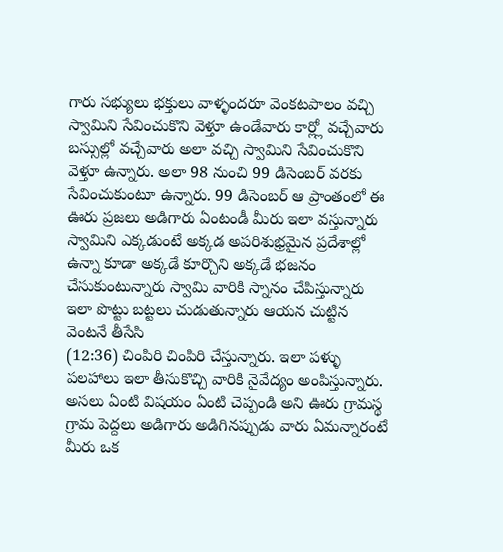గారు సభ్యులు భక్తులు వాళ్ళందరూ వెంకటపాలం వచ్చి స్వామిని సేవించుకొని వెళ్తూ ఉండేవారు కార్ల్లో వచ్చేవారు బస్సుల్లో వచ్చేవారు అలా వచ్చి స్వామిని సేవించుకొని వెళ్తూ ఉన్నారు. అలా 98 నుంచి 99 డిసెంబర్ వరకు సేవించుకుంటూ ఉన్నారు. 99 డిసెంబర్ ఆ ప్రాంతంలో ఈ ఊరు ప్రజలు అడిగారు ఏంటండీ మీరు ఇలా వస్తున్నారు స్వామిని ఎక్కడుంటే అక్కడ అపరిశుభ్రమైన ప్రదేశాల్లో ఉన్నా కూడా అక్కడే కూర్చొని అక్కడే భజనం చేసుకుంటున్నారు స్వామి వారికి స్నానం చేపిస్తున్నారు ఇలా పొట్టు బట్టలు చుడుతున్నారు ఆయన చుట్టిన వెంటనే తీసేసి
(12:36) చింపిరి చింపిరి చేస్తున్నారు. ఇలా పళ్ళు పలహాలు ఇలా తీసుకొచ్చి వారికి నైవేద్యం అంపిస్తున్నారు. అసలు ఏంటి విషయం ఏంటి చెప్పండి అని ఊరు గ్రామస్థ గ్రామ పెద్దలు అడిగారు అడిగినప్పుడు వారు ఏమన్నారంటే మీరు ఒక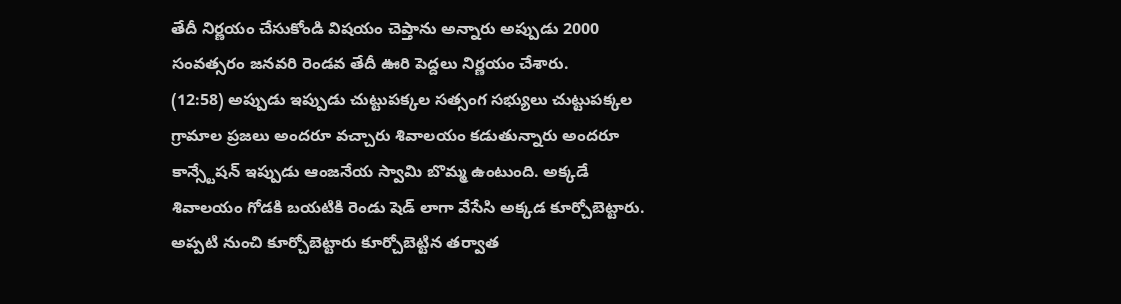తేదీ నిర్ణయం చేసుకోండి విషయం చెప్తాను అన్నారు అప్పుడు 2000 సంవత్సరం జనవరి రెండవ తేదీ ఊరి పెద్దలు నిర్ణయం చేశారు.
(12:58) అప్పుడు ఇప్పుడు చుట్టుపక్కల సత్సంగ సభ్యులు చుట్టుపక్కల గ్రామాల ప్రజలు అందరూ వచ్చారు శివాలయం కడుతున్నారు అందరూ కాన్స్టేషన్ ఇప్పుడు ఆంజనేయ స్వామి బొమ్మ ఉంటుంది. అక్కడే శివాలయం గోడకి బయటికి రెండు షెడ్ లాగా వేసేసి అక్కడ కూర్చోబెట్టారు. అప్పటి నుంచి కూర్చోబెట్టారు కూర్చోబెట్టిన తర్వాత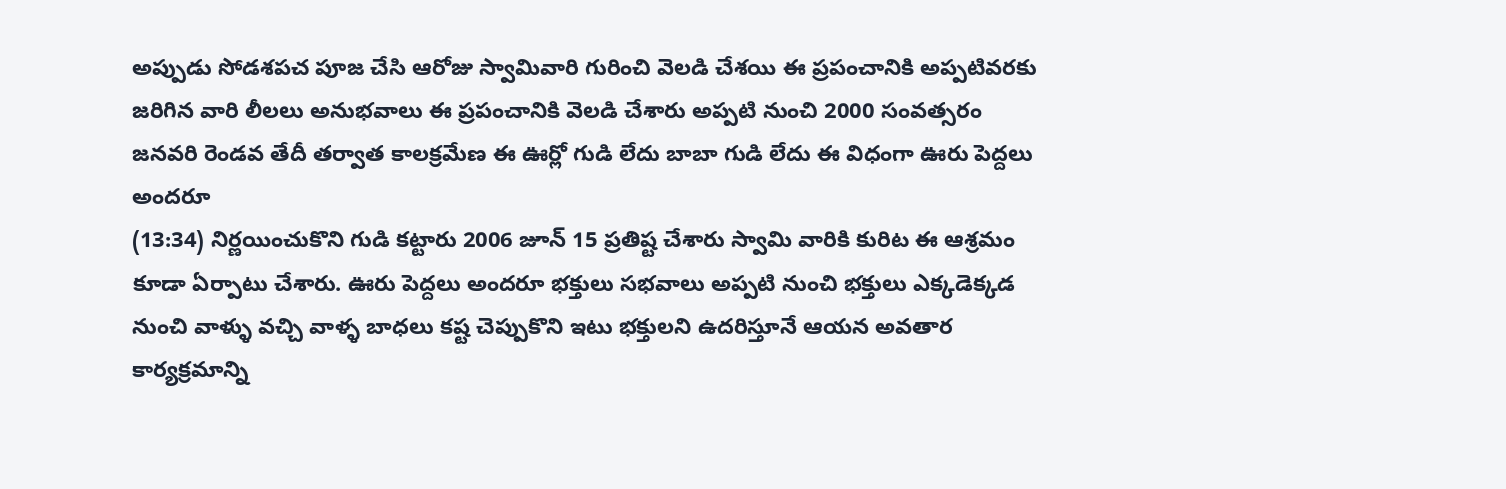అప్పుడు సోడశపచ పూజ చేసి ఆరోజు స్వామివారి గురించి వెలడి చేశయి ఈ ప్రపంచానికి అప్పటివరకు జరిగిన వారి లీలలు అనుభవాలు ఈ ప్రపంచానికి వెలడి చేశారు అప్పటి నుంచి 2000 సంవత్సరం జనవరి రెండవ తేదీ తర్వాత కాలక్రమేణ ఈ ఊర్లో గుడి లేదు బాబా గుడి లేదు ఈ విధంగా ఊరు పెద్దలు అందరూ
(13:34) నిర్ణయించుకొని గుడి కట్టారు 2006 జూన్ 15 ప్రతిష్ట చేశారు స్వామి వారికి కురిట ఈ ఆశ్రమం కూడా ఏర్పాటు చేశారు. ఊరు పెద్దలు అందరూ భక్తులు సభవాలు అప్పటి నుంచి భక్తులు ఎక్కడెక్కడ నుంచి వాళ్ళు వచ్చి వాళ్ళ బాధలు కష్ట చెప్పుకొని ఇటు భక్తులని ఉదరిస్తూనే ఆయన అవతార కార్యక్రమాన్ని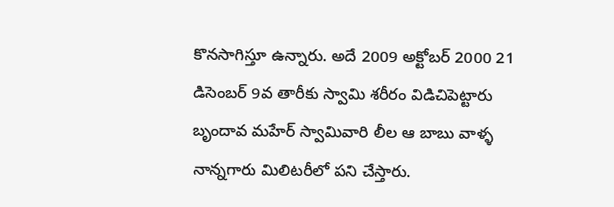కొనసాగిస్తూ ఉన్నారు. అదే 2009 అక్టోబర్ 2000 21 డిసెంబర్ 9వ తారీకు స్వామి శరీరం విడిచిపెట్టారు బృందావ మహేర్ స్వామివారి లీల ఆ బాబు వాళ్ళ నాన్నగారు మిలిటరీలో పని చేస్తారు.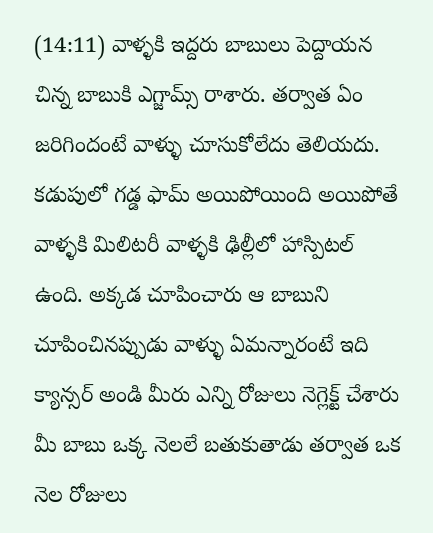(14:11) వాళ్ళకి ఇద్దరు బాబులు పెద్దాయన చిన్న బాబుకి ఎగ్జామ్స్ రాశారు. తర్వాత ఏం జరిగిందంటే వాళ్ళు చూసుకోలేదు తెలియదు. కడుపులో గడ్డ ఫామ్ అయిపోయింది అయిపోతే వాళ్ళకి మిలిటరీ వాళ్ళకి ఢిల్లీలో హాస్పిటల్ ఉంది. అక్కడ చూపించారు ఆ బాబుని చూపించినప్పుడు వాళ్ళు ఏమన్నారంటే ఇది క్యాన్సర్ అండి మీరు ఎన్ని రోజులు నెగ్లెక్ట్ చేశారు మీ బాబు ఒక్క నెలలే బతుకుతాడు తర్వాత ఒక నెల రోజులు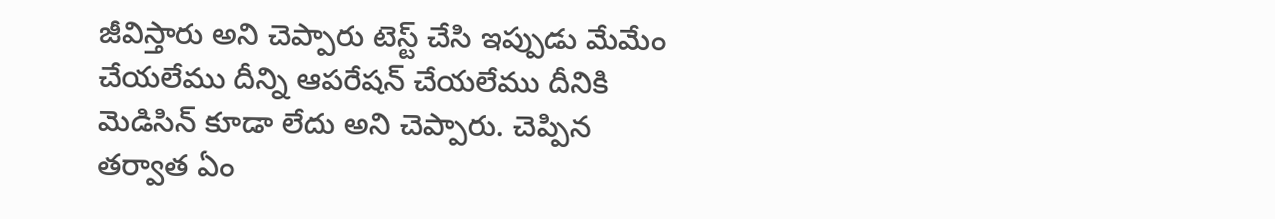జీవిస్తారు అని చెప్పారు టెస్ట్ చేసి ఇప్పుడు మేమేం చేయలేము దీన్ని ఆపరేషన్ చేయలేము దీనికి మెడిసిన్ కూడా లేదు అని చెప్పారు. చెప్పిన తర్వాత ఏం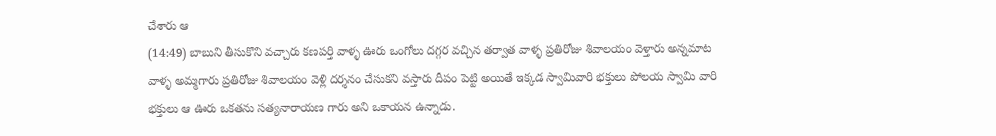చేశారు ఆ
(14:49) బాబుని తీసుకొని వచ్చారు కణపర్తి వాళ్ళ ఊరు ఒంగోలు దగ్గర వచ్చిన తర్వాత వాళ్ళ ప్రతిరోజు శివాలయం వెళ్తారు అన్నమాట వాళ్ళ అమ్మగారు ప్రతిరోజు శివాలయం వెళ్లి దర్శనం చేసుకని వస్తారు దీపం పెట్టి అయితే ఇక్కడ స్వామివారి భక్తులు పోలయ స్వామి వారి భక్తులు ఆ ఊరు ఒకతను సత్యనారాయణ గారు అని ఒకాయన ఉన్నాడు.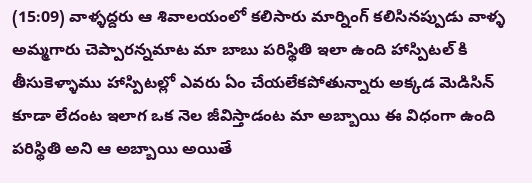(15:09) వాళ్ళద్దరు ఆ శివాలయంలో కలిసారు మార్నింగ్ కలిసినప్పుడు వాళ్ళ అమ్మగారు చెప్పారన్నమాట మా బాబు పరిస్థితి ఇలా ఉంది హాస్పిటల్ కి తీసుకెళ్ళాము హాస్పిటల్లో ఎవరు ఏం చేయలేకపోతున్నారు అక్కడ మెడిసిన్ కూడా లేదంట ఇలాగ ఒక నెల జీవిస్తాడంట మా అబ్బాయి ఈ విధంగా ఉంది పరిస్థితి అని ఆ అబ్బాయి అయితే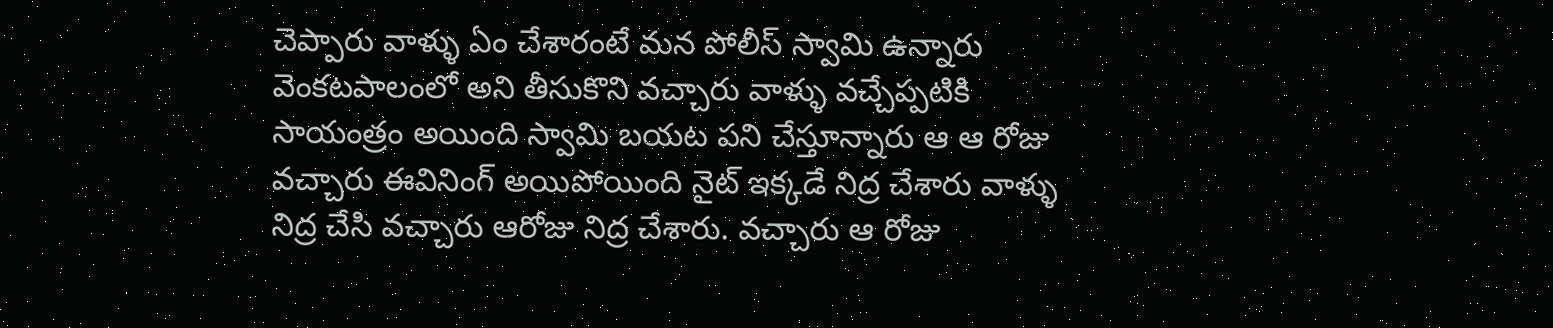చెప్పారు వాళ్ళు ఏం చేశారంటే మన పోలీస్ స్వామి ఉన్నారు వెంకటపాలంలో అని తీసుకొని వచ్చారు వాళ్ళు వచ్చేప్పటికి సాయంత్రం అయింది స్వామి బయట పని చేస్తూన్నారు ఆ ఆ రోజు వచ్చారు ఈవినింగ్ అయిపోయింది నైట్ ఇక్కడే నిద్ర చేశారు వాళ్ళు నిద్ర చేసి వచ్చారు ఆరోజు నిద్ర చేశారు. వచ్చారు ఆ రోజు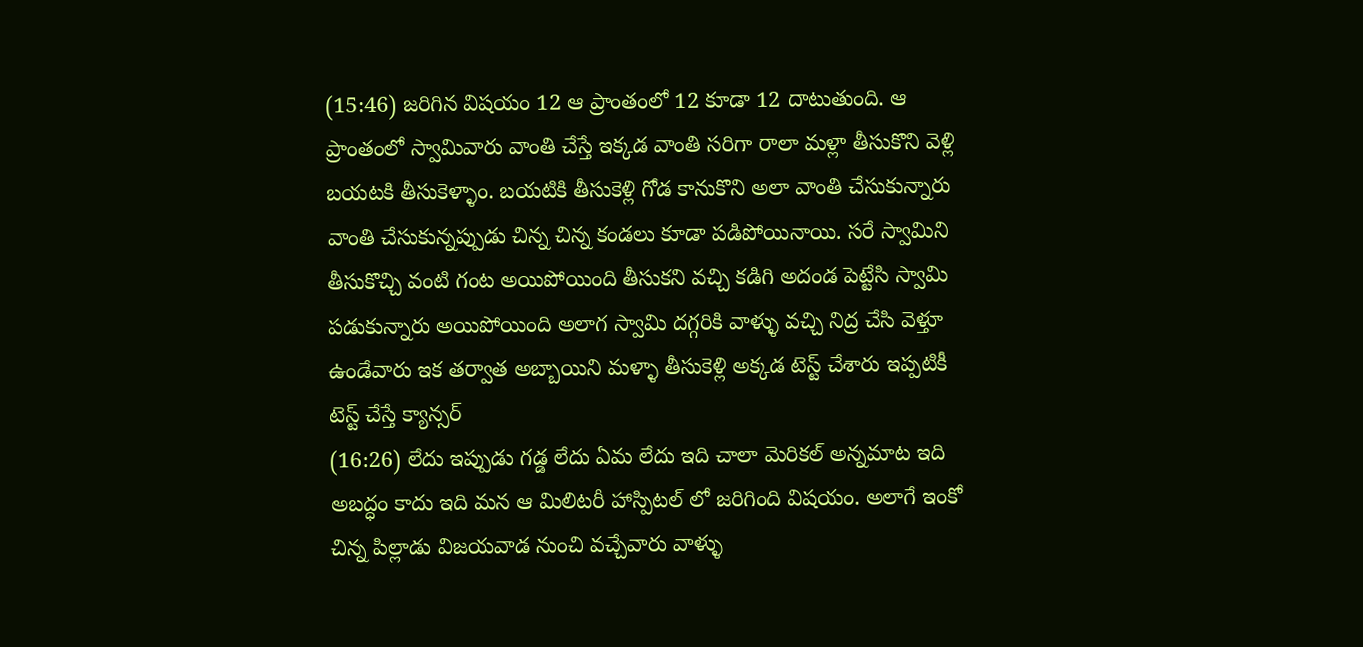(15:46) జరిగిన విషయం 12 ఆ ప్రాంతంలో 12 కూడా 12 దాటుతుంది. ఆ ప్రాంతంలో స్వామివారు వాంతి చేస్తే ఇక్కడ వాంతి సరిగా రాలా మళ్లా తీసుకొని వెళ్లి బయటకి తీసుకెళ్ళాం. బయటికి తీసుకెళ్లి గోడ కానుకొని అలా వాంతి చేసుకున్నారు వాంతి చేసుకున్నప్పుడు చిన్న చిన్న కండలు కూడా పడిపోయినాయి. సరే స్వామిని తీసుకొచ్చి వంటి గంట అయిపోయింది తీసుకని వచ్చి కడిగి అదండ పెట్టేసి స్వామి పడుకున్నారు అయిపోయింది అలాగ స్వామి దగ్గరికి వాళ్ళు వచ్చి నిద్ర చేసి వెళ్తూ ఉండేవారు ఇక తర్వాత అబ్బాయిని మళ్ళా తీసుకెళ్లి అక్కడ టెస్ట్ చేశారు ఇప్పటికీ టెస్ట్ చేస్తే క్యాన్సర్
(16:26) లేదు ఇప్పుడు గడ్డ లేదు ఏమ లేదు ఇది చాలా మెరికల్ అన్నమాట ఇది అబద్ధం కాదు ఇది మన ఆ మిలిటరీ హాస్పిటల్ లో జరిగింది విషయం. అలాగే ఇంకో చిన్న పిల్లాడు విజయవాడ నుంచి వచ్చేవారు వాళ్ళు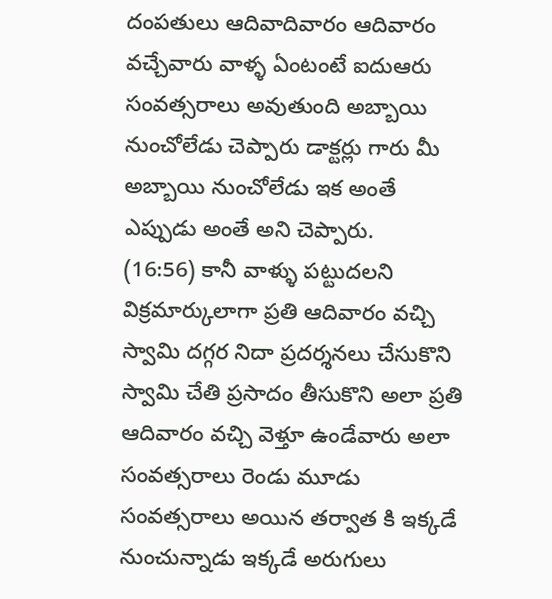దంపతులు ఆదివాదివారం ఆదివారం వచ్చేవారు వాళ్ళ ఏంటంటే ఐదుఆరు సంవత్సరాలు అవుతుంది అబ్బాయి నుంచోలేడు చెప్పారు డాక్టర్లు గారు మీ అబ్బాయి నుంచోలేడు ఇక అంతే ఎప్పుడు అంతే అని చెప్పారు.
(16:56) కానీ వాళ్ళు పట్టుదలని విక్రమార్కులాగా ప్రతి ఆదివారం వచ్చి స్వామి దగ్గర నిదా ప్రదర్శనలు చేసుకొని స్వామి చేతి ప్రసాదం తీసుకొని అలా ప్రతి ఆదివారం వచ్చి వెళ్తూ ఉండేవారు అలా సంవత్సరాలు రెండు మూడు సంవత్సరాలు అయిన తర్వాత కి ఇక్కడే నుంచున్నాడు ఇక్కడే అరుగులు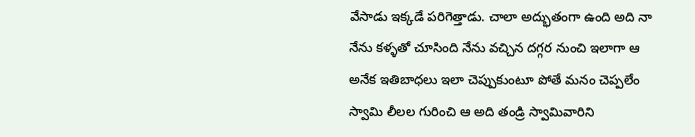వేసాడు ఇక్కడే పరిగెత్తాడు. చాలా అద్భుతంగా ఉంది అది నా నేను కళ్ళతో చూసింది నేను వచ్చిన దగ్గర నుంచి ఇలాగా ఆ అనేక ఇతిబాధలు ఇలా చెప్పుకుంటూ పోతే మనం చెప్పలేం స్వామి లీలల గురించి ఆ అది తండ్రి స్వామివారిని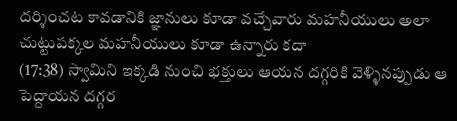దర్శించట కావడానికి జ్ఞానులు కూడా వచ్చేవారు మహనీయులు అలా చుట్టుపక్కల మహనీయులు కూడా ఉన్నారు కదా
(17:38) స్వామిని ఇక్కడి నుంచి భక్తులు ఆయన దగ్గరికి వెళ్ళినప్పుడు ఆ పెద్దాయన దగ్గర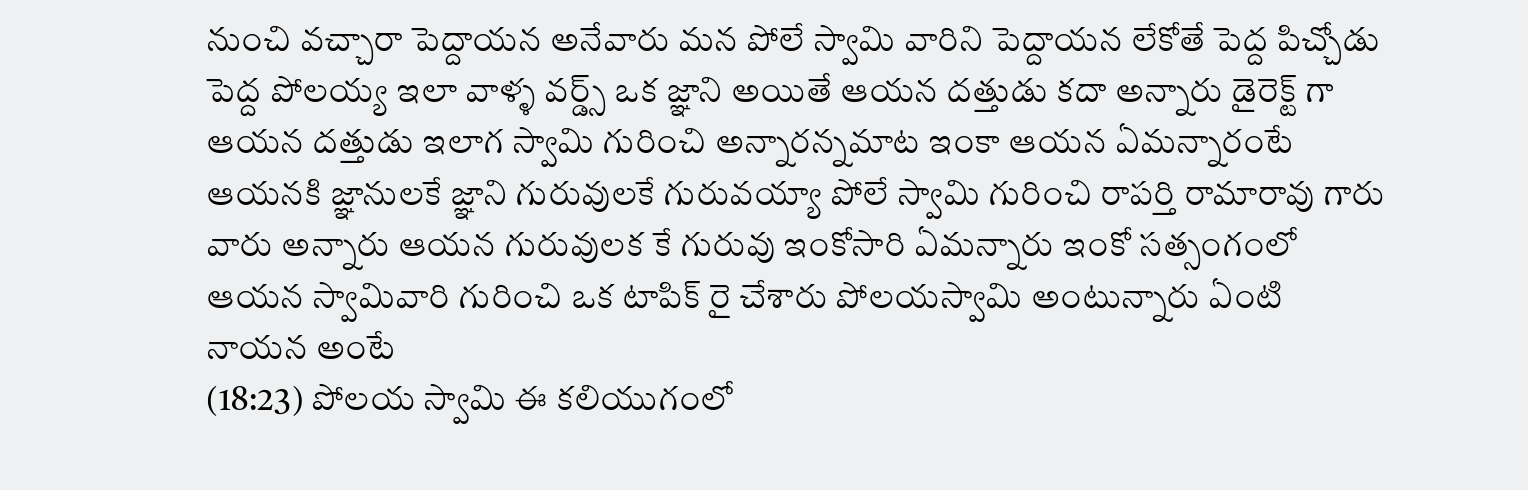నుంచి వచ్చారా పెద్దాయన అనేవారు మన పోలే స్వామి వారిని పెద్దాయన లేకోతే పెద్ద పిచ్చోడు పెద్ద పోలయ్య ఇలా వాళ్ళ వర్డ్స్ ఒక జ్ఞాని అయితే ఆయన దత్తుడు కదా అన్నారు డైరెక్ట్ గా ఆయన దత్తుడు ఇలాగ స్వామి గురించి అన్నారన్నమాట ఇంకా ఆయన ఏమన్నారంటే ఆయనకి జ్ఞానులకే జ్ఞాని గురువులకే గురువయ్యా పోలే స్వామి గురించి రాపర్తి రామారావు గారు వారు అన్నారు ఆయన గురువులక కే గురువు ఇంకోసారి ఏమన్నారు ఇంకో సత్సంగంలో ఆయన స్వామివారి గురించి ఒక టాపిక్ రై చేశారు పోలయస్వామి అంటున్నారు ఏంటి నాయన అంటే
(18:23) పోలయ స్వామి ఈ కలియుగంలో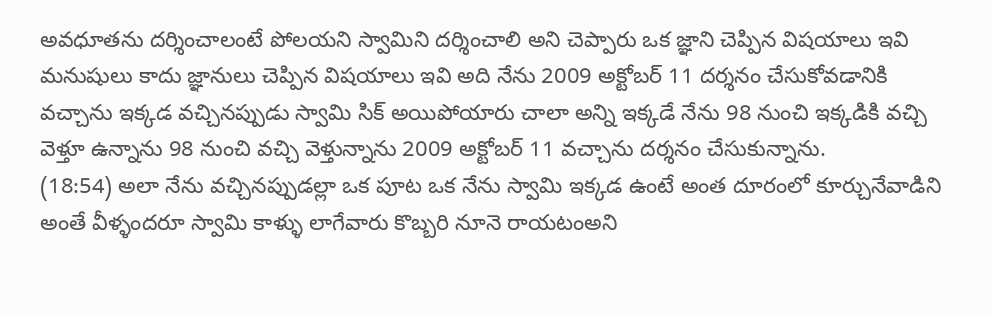అవధూతను దర్శించాలంటే పోలయని స్వామిని దర్శించాలి అని చెప్పారు ఒక జ్ఞాని చెప్పిన విషయాలు ఇవి మనుషులు కాదు జ్ఞానులు చెప్పిన విషయాలు ఇవి అది నేను 2009 అక్టోబర్ 11 దర్శనం చేసుకోవడానికి వచ్చాను ఇక్కడ వచ్చినప్పుడు స్వామి సిక్ అయిపోయారు చాలా అన్ని ఇక్కడే నేను 98 నుంచి ఇక్కడికి వచ్చి వెళ్తూ ఉన్నాను 98 నుంచి వచ్చి వెళ్తున్నాను 2009 అక్టోబర్ 11 వచ్చాను దర్శనం చేసుకున్నాను.
(18:54) అలా నేను వచ్చినప్పుడల్లా ఒక పూట ఒక నేను స్వామి ఇక్కడ ఉంటే అంత దూరంలో కూర్చునేవాడిని అంతే వీళ్ళందరూ స్వామి కాళ్ళు లాగేవారు కొబ్బరి నూనె రాయటంఅని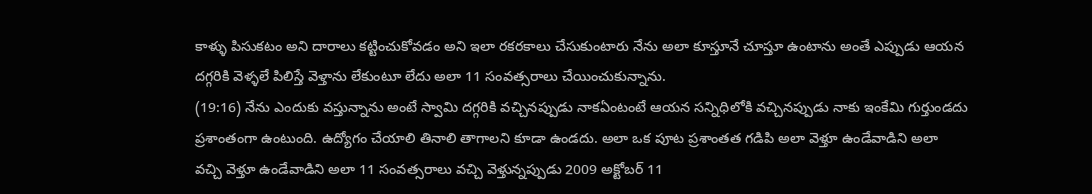కాళ్ళు పిసుకటం అని దారాలు కట్టించుకోవడం అని ఇలా రకరకాలు చేసుకుంటారు నేను అలా కూస్తూనే చూస్తూ ఉంటాను అంతే ఎప్పుడు ఆయన దగ్గరికి వెళ్ళలే పిలిస్తే వెళ్తాను లేకుంటూ లేదు అలా 11 సంవత్సరాలు చేయించుకున్నాను.
(19:16) నేను ఎందుకు వస్తున్నాను అంటే స్వామి దగ్గరికి వచ్చినప్పుడు నాకఏంటంటే ఆయన సన్నిధిలోకి వచ్చినప్పుడు నాకు ఇంకేమి గుర్తుండదు ప్రశాంతంగా ఉంటుంది. ఉద్యోగం చేయాలి తినాలి తాగాలని కూడా ఉండదు. అలా ఒక పూట ప్రశాంతత గడిపి అలా వెళ్తూ ఉండేవాడిని అలా వచ్చి వెళ్తూ ఉండేవాడిని అలా 11 సంవత్సరాలు వచ్చి వెళ్తున్నప్పుడు 2009 అక్టోబర్ 11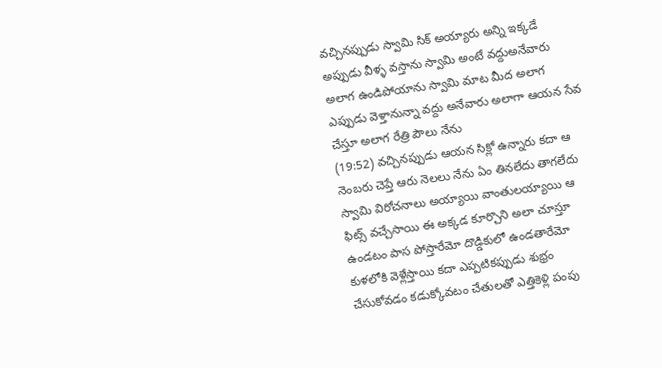వచ్చినప్పుడు స్వామి సిక్ అయ్యారు అన్ని ఇక్కడే అప్పుడు వీళ్ళ వస్తాను స్వామి అంటే వద్దుఅనేవారు అలాగ ఉండిపోయాను స్వామి మాట మీద అలాగ ఎప్పుడు వెళ్తానున్నా వద్దు అనేవారు అలాగా ఆయన సేవ చేస్తూ అలాగ రేత్రి పౌలు నేను
(19:52) వచ్చినప్పుడు ఆయన సిక్లో ఉన్నారు కదా ఆ నెంబరు చెప్తే ఆరు నెలలు నేను ఏం తినలేదు తాగలేదు స్వామి విరోచనాలు అయ్యాయి వాంతులయ్యాయి ఆ ఫిట్స్ వచ్చేసాయి ఈ అక్కడ కూర్చొని అలా చూస్తూ ఉండటం పాస పోస్తారేమో దొడ్డికులో ఉండతారేమో కుళలోకి వెళ్లేస్తాయి కదా ఎప్పటికప్పుడు శుభ్రం చేసుకోవడం కడుక్కోవటం చేతులతో ఎత్తికెళ్లి పంపు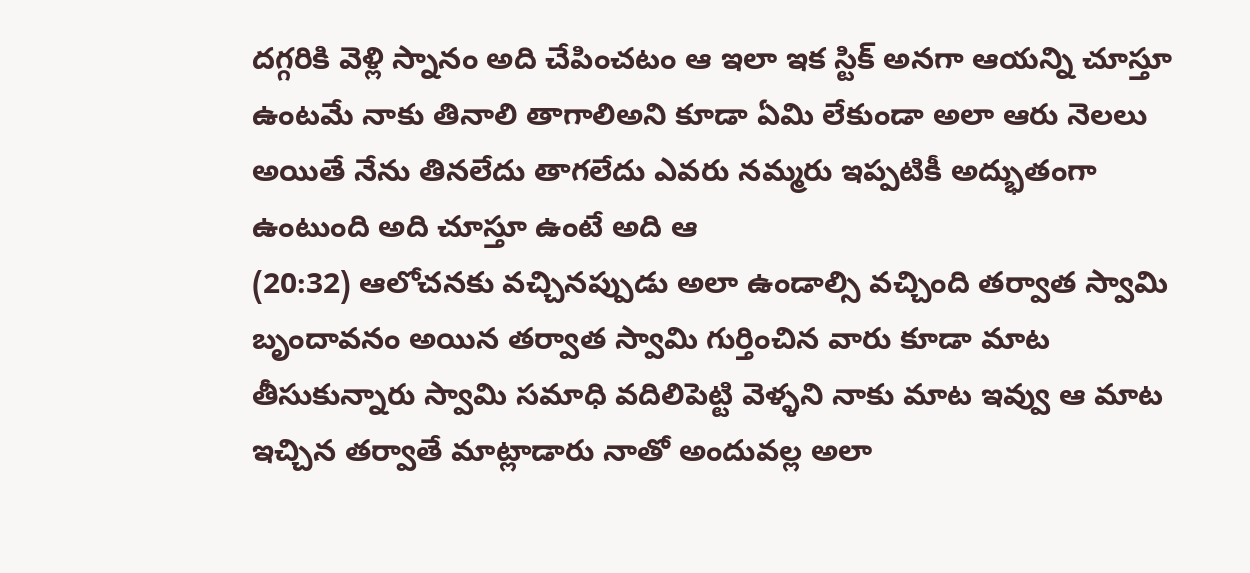దగ్గరికి వెళ్లి స్నానం అది చేపించటం ఆ ఇలా ఇక స్టిక్ అనగా ఆయన్ని చూస్తూ ఉంటమే నాకు తినాలి తాగాలిఅని కూడా ఏమి లేకుండా అలా ఆరు నెలలు అయితే నేను తినలేదు తాగలేదు ఎవరు నమ్మరు ఇప్పటికీ అద్భుతంగా ఉంటుంది అది చూస్తూ ఉంటే అది ఆ
(20:32) ఆలోచనకు వచ్చినప్పుడు అలా ఉండాల్సి వచ్చింది తర్వాత స్వామి బృందావనం అయిన తర్వాత స్వామి గుర్తించిన వారు కూడా మాట తీసుకున్నారు స్వామి సమాధి వదిలిపెట్టి వెళ్ళని నాకు మాట ఇవ్వు ఆ మాట ఇచ్చిన తర్వాతే మాట్లాడారు నాతో అందువల్ల అలా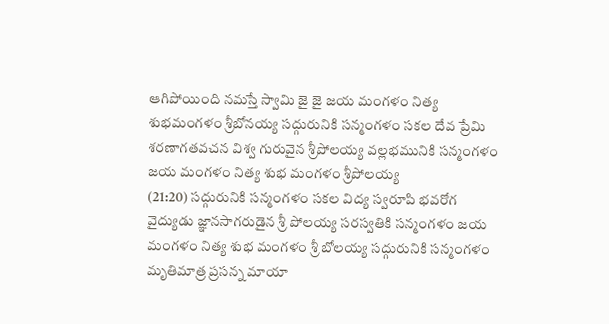ఆగిపోయింది నమస్తే స్వామి జై జై జయ మంగళం నిత్య శుభమంగళం శ్రీబోనయ్య సద్గురునికి సన్మంగళం సకల దేవ ప్రేమి శరణాగతవచన విశ్వ గురువైన శ్రీపోలయ్య వల్లభమునికి సన్మంగళం జయ మంగళం నిత్య శుభ మంగళం శ్రీపోలయ్య
(21:20) సద్గురునికి సన్మంగళం సకల విద్య స్వరూపి భవరోగ వైద్యుడు జ్ఞానసాగరుడైన శ్రీ పోలయ్య సరస్వతికి సన్మంగళం జయ మంగళం నిత్య శుభ మంగళం శ్రీ బోలయ్య సద్గురునికి సన్మంగళం మృతిమాత్ర ప్రసన్న మాయా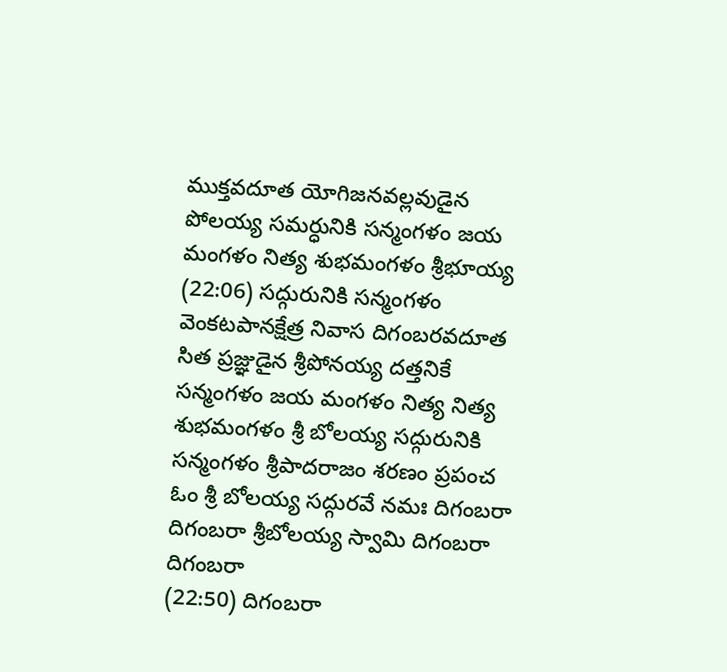ముక్తవదూత యోగిజనవల్లవుడైన పోలయ్య సమర్ధునికి సన్మంగళం జయ మంగళం నిత్య శుభమంగళం శ్రీభూయ్య
(22:06) సద్గురునికి సన్మంగళం వెంకటపానక్షేత్ర నివాస దిగంబరవదూత సిత ప్రజ్ఞుడైన శ్రీపోనయ్య దత్తనికే సన్మంగళం జయ మంగళం నిత్య నిత్య శుభమంగళం శ్రీ బోలయ్య సద్గురునికి సన్మంగళం శ్రీపాదరాజం శరణం ప్రపంచ ఓం శ్రీ బోలయ్య సద్గురవే నమః దిగంబరా దిగంబరా శ్రీబోలయ్య స్వామి దిగంబరా దిగంబరా
(22:50) దిగంబరా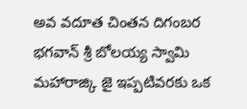అవ వదూత చింతన దిగంబర భగవాన్ శ్రీ బోలయ్య స్వామి మహారాజ్కి జై ఇప్పటివరకు ఒక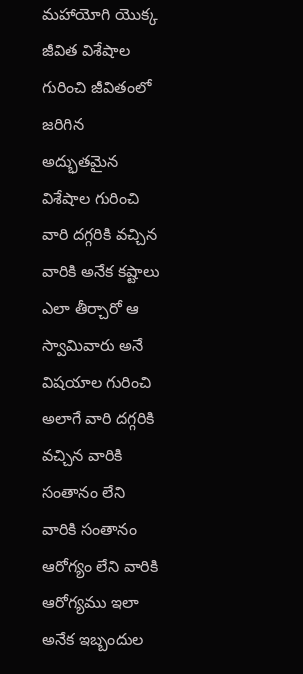మహాయోగి యొక్క జీవిత విశేషాల గురించి జీవితంలో జరిగిన అద్భుతమైన విశేషాల గురించి వారి దగ్గరికి వచ్చిన వారికి అనేక కష్టాలు ఎలా తీర్చారో ఆ స్వామివారు అనే విషయాల గురించి అలాగే వారి దగ్గరికి వచ్చిన వారికి సంతానం లేని వారికి సంతానం ఆరోగ్యం లేని వారికి ఆరోగ్యము ఇలా అనేక ఇబ్బందుల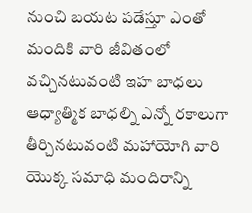నుంచి బయట పడేస్తూ ఎంతో మందికి వారి జీవితంలో వచ్చినటువంటి ఇహ బాధలు ఆధ్యాత్మిక బాధల్ని ఎన్నో రకాలుగా తీర్చినటువంటి మహాయోగి వారి యొక్క సమాధి మందిరాన్ని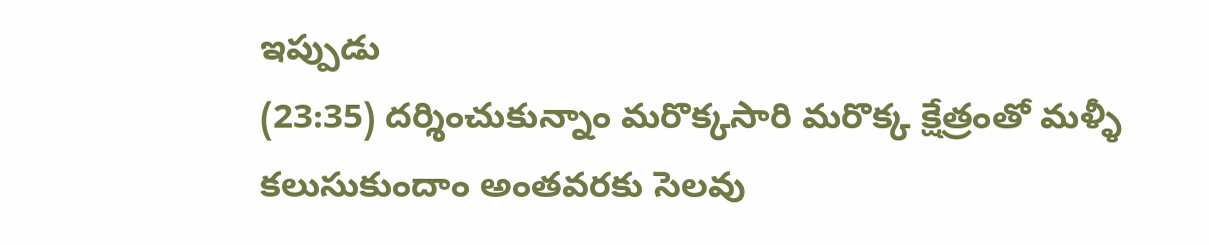ఇప్పుడు
(23:35) దర్శించుకున్నాం మరొక్కసారి మరొక్క క్షేత్రంతో మళ్ళీ కలుసుకుందాం అంతవరకు సెలవు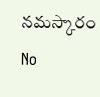నమస్కారం
No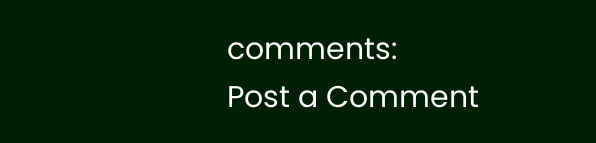comments:
Post a Comment